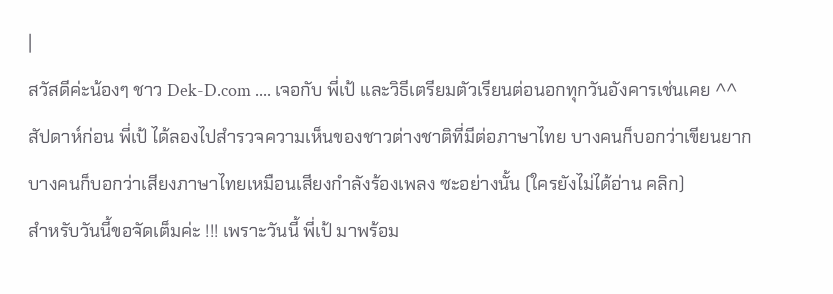|
สวัสดีค่ะน้องๆ ชาว Dek-D.com .... เจอกับ พี่เป้ และวิธีเตรียมตัวเรียนต่อนอกทุกวันอังคารเช่นเคย ^^ สัปดาห์ก่อน พี่เป้ ได้ลองไปสำรวจความเห็นของชาวต่างชาติที่มีต่อภาษาไทย บางคนก็บอกว่าเขียนยาก บางคนก็บอกว่าเสียงภาษาไทยเหมือนเสียงกำลังร้องเพลง ซะอย่างนั้น (ใครยังไม่ได้อ่าน คลิก)
สำหรับวันนี้ขอจัดเต็มค่ะ !!! เพราะวันนี้ พี่เป้ มาพร้อม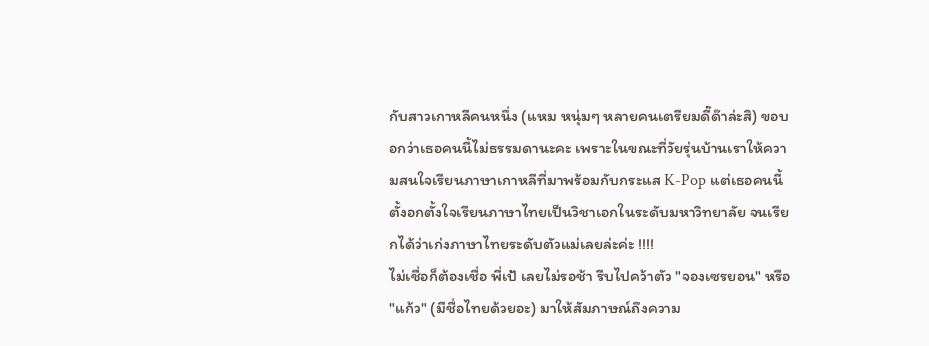กับสาวเกาหลีคนหนึ่ง (แหม หนุ่มๆ หลายคนเตรียมดี๊ด๊าล่ะสิ) ขอบอกว่าเธอคนนี้ไม่ธรรมดานะคะ เพราะในขณะที่วัยรุ่นบ้านเราให้ความสนใจเรียนภาษาเกาหลีที่มาพร้อมกับกระแส K-Pop แต่เธอคนนี้ตั้งอกตั้งใจเรียนภาษาไทยเป็นวิชาเอกในระดับมหาวิทยาลัย จนเรียกได้ว่าเก่งภาษาไทยระดับตัวแม่เลยล่ะค่ะ !!!!
ไม่เชื่อก็ต้องเชื่อ พี่เป้ เลยไม่รอช้า รีบไปคว้าตัว "จองเซรยอน" หรือ "แก้ว" (มีชื่อไทยด้วยอะ) มาให้สัมภาษณ์ถึงความ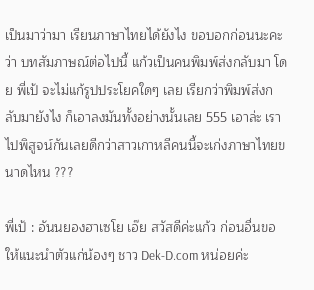เป็นมาว่ามา เรียนภาษาไทยได้ยังไง ขอบอกก่อนนะคะว่า บทสัมภาษณ์ต่อไปนี้ แก้วเป็นคนพิมพ์ส่งกลับมา โดย พี่เป้ จะไม่แก้รูปประโยคใดๆ เลย เรียกว่าพิมพ์ส่งกลับมายังไง ก็เอาลงมันทั้งอย่างนั้นเลย 555 เอาล่ะ เราไปพิสูจน์กันเลยดีกว่าสาวเกาหลีคนนี้จะเก่งภาษาไทยขนาดไหน ???

พี่เป้ : อันนยองฮาเซโย เอ๊ย สวัสดีค่ะแก้ว ก่อนอื่นขอให้แนะนำตัวแก่น้องๆ ชาว Dek-D.com หน่อยค่ะ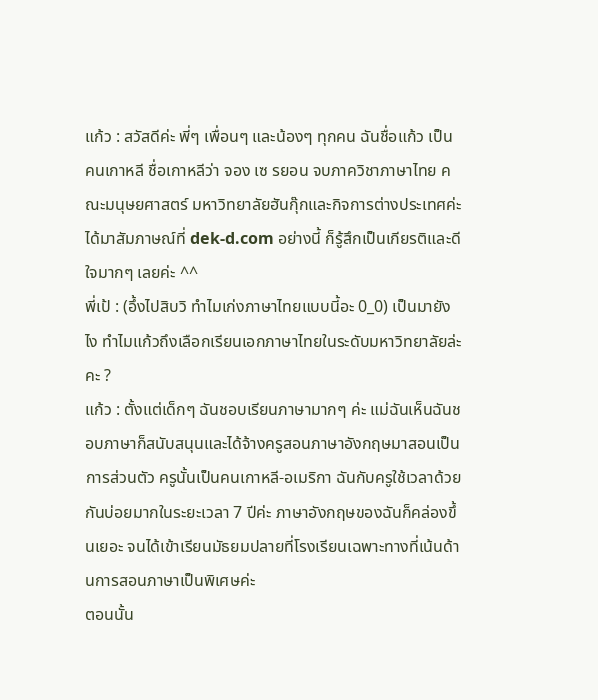แก้ว : สวัสดีค่ะ พี่ๆ เพื่อนๆ และน้องๆ ทุกคน ฉันชื่อแก้ว เป็นคนเกาหลี ชื่อเกาหลีว่า จอง เซ รยอน จบภาควิชาภาษาไทย คณะมนุษยศาสตร์ มหาวิทยาลัยฮันกุ๊กและกิจการต่างประเทศค่ะ ได้มาสัมภาษณ์ที่ dek-d.com อย่างนี้ ก็รู้สึกเป็นเกียรติและดีใจมากๆ เลยค่ะ ^^
พี่เป้ : (อึ้งไปสิบวิ ทำไมเก่งภาษาไทยแบบนี้อะ 0_0) เป็นมายังไง ทำไมแก้วถึงเลือกเรียนเอกภาษาไทยในระดับมหาวิทยาลัยล่ะคะ ?
แก้ว : ตั้งแต่เด็กๆ ฉันชอบเรียนภาษามากๆ ค่ะ แม่ฉันเห็นฉันชอบภาษาก็สนับสนุนและได้จ้างครูสอนภาษาอังกฤษมาสอนเป็นการส่วนตัว ครูนั้นเป็นคนเกาหลี-อเมริกา ฉันกับครูใช้เวลาด้วยกันบ่อยมากในระยะเวลา 7 ปีค่ะ ภาษาอังกฤษของฉันก็คล่องขึ้นเยอะ จนได้เข้าเรียนมัธยมปลายที่โรงเรียนเฉพาะทางที่เน้นด้านการสอนภาษาเป็นพิเศษค่ะ
ตอนนั้น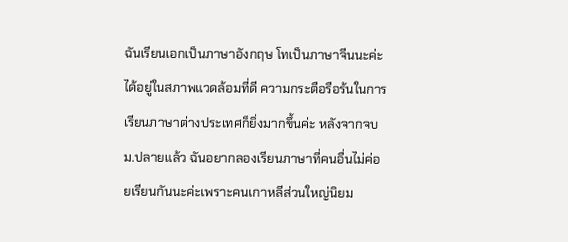ฉันเรียนเอกเป็นภาษาอังกฤษ โทเป็นภาษาจีนนะค่ะ ได้อยู่ในสภาพแวดล้อมที่ดี ความกระตือรือร้นในการเรียนภาษาต่างประเทศก็ยิ่งมากขึ้นค่ะ หลังจากจบม.ปลายแล้ว ฉันอยากลองเรียนภาษาที่คนอื่นไม่ค่อยเรียนกันนะค่ะเพราะคนเกาหลีส่วนใหญ่นิยม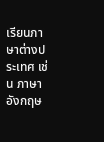เรียนภาษาต่างประเทศ เช่น ภาษาอังกฤษ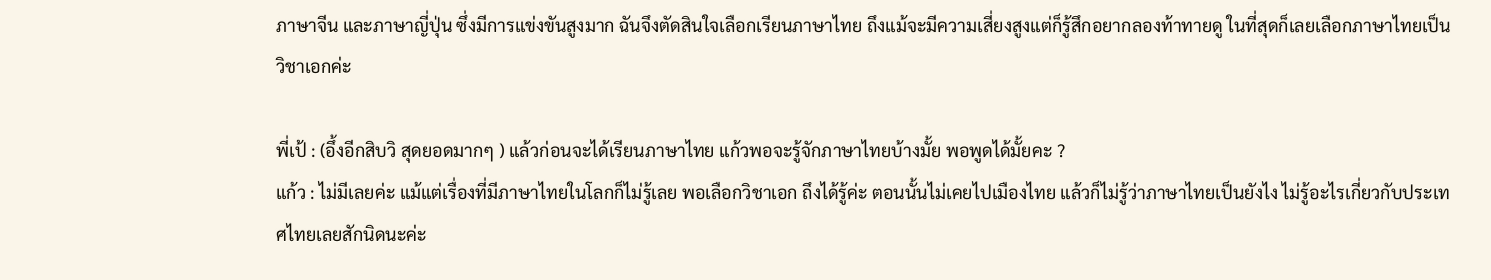ภาษาจีน และภาษาญี่ปุ่น ซึ่งมีการแข่งขันสูงมาก ฉันจึงตัดสินใจเลือกเรียนภาษาไทย ถึงแม้จะมีความเสี่ยงสูงแต่ก็รู้สึกอยากลองท้าทายดู ในที่สุดก็เลยเลือกภาษาไทยเป็นวิชาเอกค่ะ

พี่เป้ : (อึ้งอีกสิบวิ สุดยอดมากๆ ) แล้วก่อนจะได้เรียนภาษาไทย แก้วพอจะรู้จักภาษาไทยบ้างมั้ย พอพูดได้มั้ยคะ ?
แก้ว : ไม่มีเลยค่ะ แม้แต่เรื่องที่มีภาษาไทยในโลกก็ไม่รู้เลย พอเลือกวิชาเอก ถึงได้รู้ค่ะ ตอนนั้นไม่เคยไปเมืองไทย แล้วก็ไม่รู้ว่าภาษาไทยเป็นยังไง ไม่รู้อะไรเกี่ยวกับประเทศไทยเลยสักนิดนะค่ะ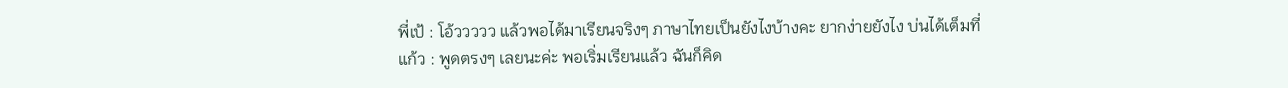พี่เป้ : โอ้ววววว แล้วพอได้มาเรียนจริงๆ ภาษาไทยเป็นยังไงบ้างคะ ยากง่ายยังไง บ่นได้เต็มที่
แก้ว : พูดตรงๆ เลยนะค่ะ พอเริ่มเรียนแล้ว ฉันก็คิด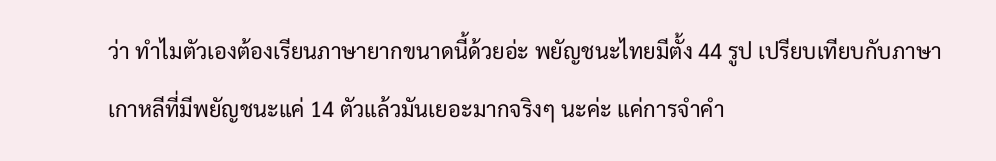ว่า ทำไมตัวเองต้องเรียนภาษายากขนาดนี้ด้วยอ่ะ พยัญชนะไทยมีตั้ง 44 รูป เปรียบเทียบกับภาษาเกาหลีที่มีพยัญชนะแค่ 14 ตัวแล้วมันเยอะมากจริงๆ นะค่ะ แค่การจำคำ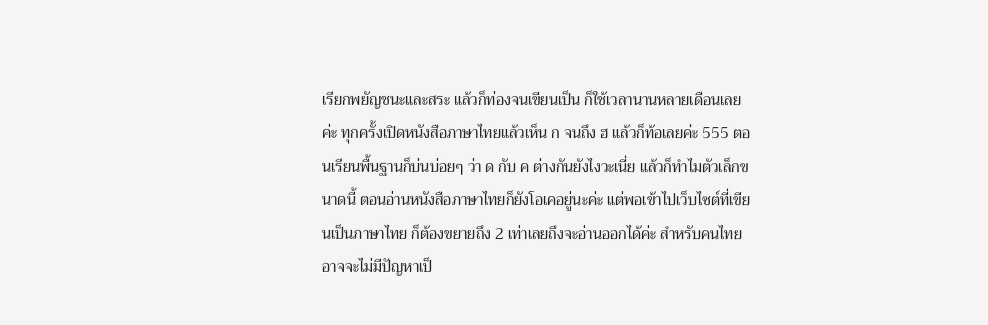เรียกพยัญชนะและสระ แล้วก็ท่องจนเขียนเป็น ก็ใช้เวลานานหลายเดือนเลยค่ะ ทุกครั้งเปิดหนังสือภาษาไทยแล้วเห็น ก จนถึง ฮ แล้วก็ท้อเลยค่ะ 555 ตอนเรียนพื้นฐานก็บ่นบ่อยๆ ว่า ด กับ ค ต่างกันยังไงวะเนี่ย แล้วก็ทำไมตัวเล็กขนาดนี้ ตอนอ่านหนังสือภาษาไทยก็ยังโอเคอยู่นะค่ะ แต่พอเข้าไปเว็บไซต์ที่เขียนเป็นภาษาไทย ก็ต้องขยายถึง 2 เท่าเลยถึงจะอ่านออกได้ค่ะ สำหรับคนไทยอาจจะไม่มีปัญหาเป็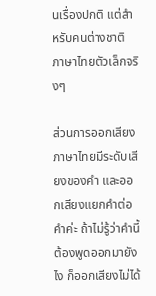นเรื่องปกติ แต่สำหรับคนต่างชาติ ภาษาไทยตัวเล็กจริงๆ

ส่วนการออกเสียง ภาษาไทยมีระดับเสียงของคำ และออกเสียงแยกคำต่อคำค่ะ ถ้าไม่รู้ว่าคำนี้ต้องพูดออกมายังไง ก็ออกเสียงไม่ได้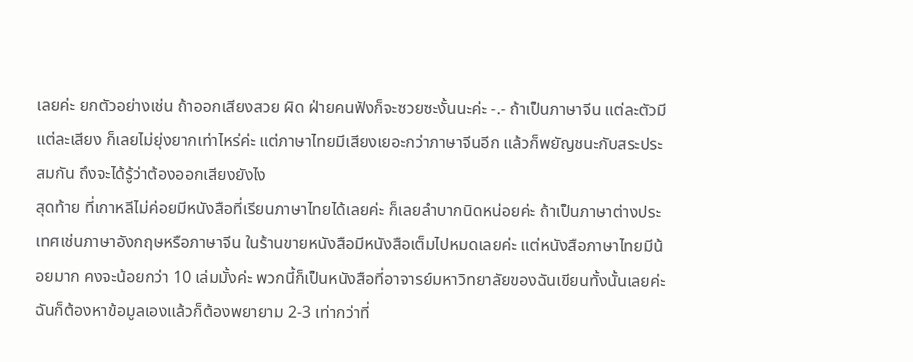เลยค่ะ ยกตัวอย่างเช่น ถ้าออกเสียงสวย ผิด ฝ่ายคนฟังก็จะซวยซะงั้นนะค่ะ -.- ถ้าเป็นภาษาจีน แต่ละตัวมีแต่ละเสียง ก็เลยไม่ยุ่งยากเท่าไหร่ค่ะ แต่ภาษาไทยมีเสียงเยอะกว่าภาษาจีนอีก แล้วก็พยัญชนะกับสระประสมกัน ถึงจะได้รู้ว่าต้องออกเสียงยังไง
สุดท้าย ที่เกาหลีไม่ค่อยมีหนังสือที่เรียนภาษาไทยได้เลยค่ะ ก็เลยลำบากนิดหน่อยค่ะ ถ้าเป็นภาษาต่างประเทศเช่นภาษาอังกฤษหรือภาษาจีน ในร้านขายหนังสือมีหนังสือเต็มไปหมดเลยค่ะ แต่หนังสือภาษาไทยมีน้อยมาก คงจะน้อยกว่า 10 เล่มมั้งค่ะ พวกนี้ก็เป็นหนังสือที่อาจารย์มหาวิทยาลัยของฉันเขียนทั้งนั้นเลยค่ะ ฉันก็ต้องหาข้อมูลเองแล้วก็ต้องพยายาม 2-3 เท่ากว่าที่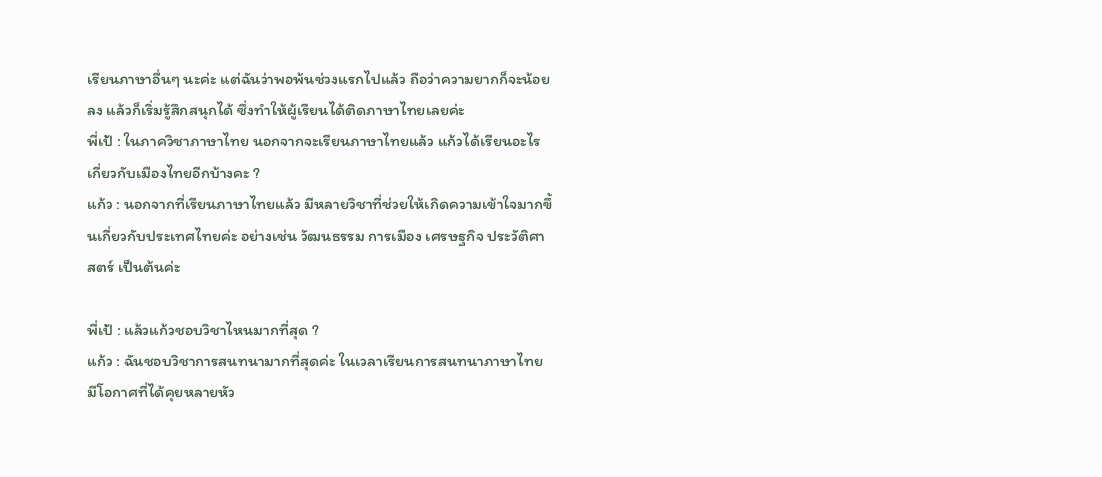เรียนภาษาอื่นๆ นะค่ะ แต่ฉันว่าพอพ้นช่วงแรกไปแล้ว ถือว่าความยากก็จะน้อยลง แล้วก็เริ่มรู้สึกสนุกได้ ซึ่งทำให้ผู้เรียนได้ติดภาษาไทยเลยค่ะ
พี่เป้ : ในภาควิชาภาษาไทย นอกจากจะเรียนภาษาไทยแล้ว แก้วได้เรียนอะไรเกี่ยวกับเมืองไทยอีกบ้างคะ ?
แก้ว : นอกจากที่เรียนภาษาไทยแล้ว มีหลายวิชาที่ช่วยให้เกิดความเข้าใจมากขึ้นเกี่ยวกับประเทศไทยค่ะ อย่างเช่น วัฒนธรรม การเมือง เศรษฐกิจ ประวัติศาสตร์ เป็นต้นค่ะ

พี่เป้ : แล้วแก้วชอบวิชาไหนมากที่สุด ?
แก้ว : ฉันชอบวิชาการสนทนามากที่สุดค่ะ ในเวลาเรียนการสนทนาภาษาไทย มีโอกาศที่ได้คุยหลายหัว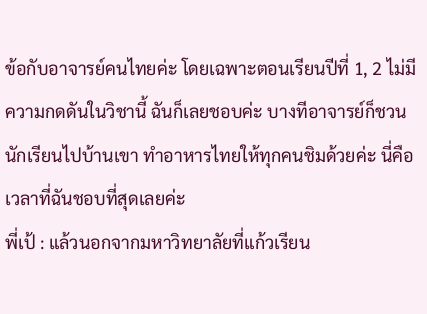ข้อกับอาจารย์คนไทยค่ะ โดยเฉพาะตอนเรียนปีที่ 1, 2 ไม่มีความกดดันในวิชานี้ ฉันก็เลยชอบค่ะ บางทีอาจารย์ก็ชวนนักเรียนไปบ้านเขา ทำอาหารไทยให้ทุกคนชิมด้วยค่ะ นี่คือเวลาที่ฉันชอบที่สุดเลยค่ะ
พี่เป้ : แล้วนอกจากมหาวิทยาลัยที่แก้วเรียน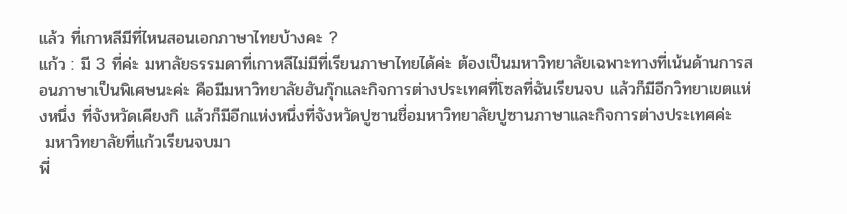แล้ว ที่เกาหลีมีที่ไหนสอนเอกภาษาไทยบ้างคะ ?
แก้ว : มี 3 ที่ค่ะ มหาลัยธรรมดาที่เกาหลีไม่มีที่เรียนภาษาไทยได้ค่ะ ต้องเป็นมหาวิทยาลัยเฉพาะทางที่เน้นด้านการสอนภาษาเป็นพิเศษนะค่ะ คือมีมหาวิทยาลัยฮันกุ๊กและกิจการต่างประเทศที่โซลที่ฉันเรียนจบ แล้วก็มีอีกวิทยาเขตแห่งหนึ่ง ที่จังหวัดเคียงกิ แล้วก็มีอีกแห่งหนึ่งที่จังหวัดปูซานชื่อมหาวิทยาลัยปูซานภาษาและกิจการต่างประเทศค่ะ
 มหาวิทยาลัยที่แก้วเรียนจบมา
พี่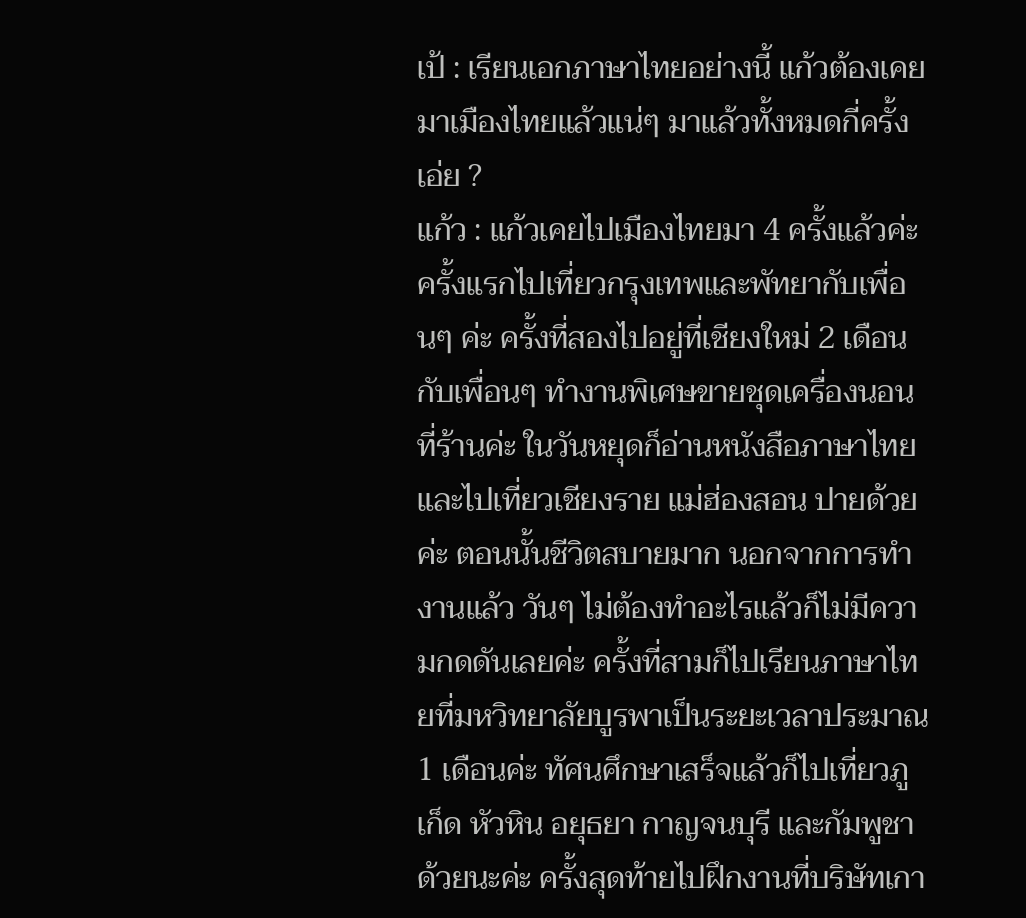เป้ : เรียนเอกภาษาไทยอย่างนี้ แก้วต้องเคยมาเมืองไทยแล้วแน่ๆ มาแล้วทั้งหมดกี่ครั้งเอ่ย ?
แก้ว : แก้วเคยไปเมืองไทยมา 4 ครั้งแล้วค่ะ ครั้งแรกไปเที่ยวกรุงเทพและพัทยากับเพื่อนๆ ค่ะ ครั้งที่สองไปอยู่ที่เชียงใหม่ 2 เดือนกับเพื่อนๆ ทำงานพิเศษขายชุดเครื่องนอนที่ร้านค่ะ ในวันหยุดก็อ่านหนังสือภาษาไทยและไปเที่ยวเชียงราย แม่ฮ่องสอน ปายด้วยค่ะ ตอนนั้นชีวิตสบายมาก นอกจากการทำงานแล้ว วันๆ ไม่ต้องทำอะไรแล้วก็ไม่มีความกดดันเลยค่ะ ครั้งที่สามก็ไปเรียนภาษาไทยที่มหวิทยาลัยบูรพาเป็นระยะเวลาประมาณ 1 เดือนค่ะ ทัศนศึกษาเสร็จแล้วก็ไปเที่ยวภูเก็ด หัวหิน อยุธยา กาญจนบุรี และกัมพูชาด้วยนะค่ะ ครั้งสุดท้ายไปฝึกงานที่บริษัทเกา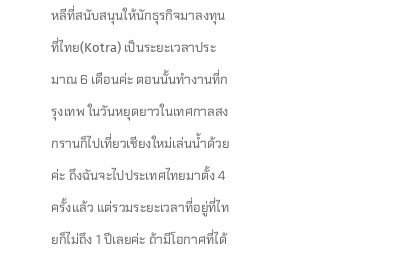หลีที่สนับสนุนให้นักธุรกิจมาลงทุนที่ไทย(Kotra) เป็นระยะเวลาประมาณ 6 เดือนค่ะ ตอนนั้นทำงานที่กรุงเทพ ในวันหยุดยาวในเทศกาลสงกรานก็ไปเที่ยวเชียงใหม่เล่นน้ำด้วยค่ะ ถึงฉันจะไปประเทศไทยมาตั้ง 4 ครั้งแล้ว แต่รวมระยะเวลาที่อยู่ที่ไทยก็ไม่ถึง 1 ปีเลยค่ะ ถ้ามีโอกาศที่ได้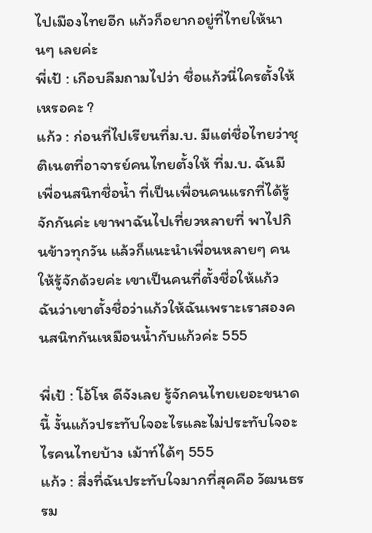ไปเมืองไทยอีก แก้วก็อยากอยู่ที่ไทยให้นานๆ เลยค่ะ
พี่เป้ : เกือบลืมถามไปว่า ชื่อแก้วนี่ใครตั้งให้เหรอคะ ?
แก้ว : ก่อนที่ไปเรียนที่ม.บ. มีแต่ชื่อไทยว่าชุติเนตที่อาจารย์คนไทยตั้งให้ ที่ม.บ. ฉันมีเพื่อนสนิทชื่อน้ำ ที่เป็นเพื่อนคนแรกที่ได้รู้จักกันค่ะ เขาพาฉันไปเที่ยวหลายที่ พาไปกินข้าวทุกวัน แล้วก็แนะนำเพื่อนหลายๆ คนให้รู้จักด้วยค่ะ เขาเป็นคนที่ตั้งชื่อให้แก้ว ฉันว่าเขาตั้งชื่อว่าแก้วให้ฉันเพราะเราสองคนสนิทกันเหมือนน้ำกับแก้วค่ะ 555

พี่เป้ : โอ้โห ดีจังเลย รู้จักคนไทยเยอะขนาดนี้ งั้นแก้วประทับใจอะไรและไม่ประทับใจอะไรคนไทยบ้าง เม้าท์ได้ๆ 555
แก้ว : สี่งที่ฉันประทับใจมากที่สุคคือ วัฒนธรรม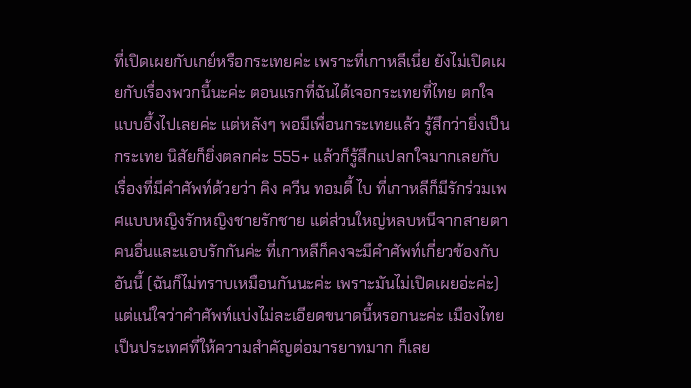ที่เปิดเผยกับเกย์หรือกระเทยค่ะ เพราะที่เกาหลีเนี่ย ยังไม่เปิดเผยกับเรื่องพวกนี้นะค่ะ ตอนแรกที่ฉันได้เจอกระเทยที่ไทย ตกใจแบบอึ้งไปเลยค่ะ แต่หลังๆ พอมีเพื่อนกระเทยแล้ว รู้สึกว่ายิ่งเป็นกระเทย นิสัยก็ยิ่งตลกค่ะ 555+ แล้วก็รู้สึกแปลกใจมากเลยกับเรื่องที่มีคำศัพท์ด้วยว่า คิง ควีน ทอมดี้ ไบ ที่เกาหลีก็มีรักร่วมเพศแบบหญิงรักหญิงชายรักชาย แต่ส่วนใหญ่หลบหนีจากสายตาคนอื่นและแอบรักกันค่ะ ที่เกาหลีก็คงจะมีคำศัพท์เกี่ยวข้องกับอันนี้ (ฉันก็ไม่ทราบเหมือนกันนะค่ะ เพราะมันไม่เปิดเผยอ่ะค่ะ)แต่แน่ใจว่าคำศัพท์แบ่งไม่ละเอียดขนาดนี้หรอกนะค่ะ เมืองไทยเป็นประเทศที่ให้ความสำคัญต่อมารยาทมาก ก็เลย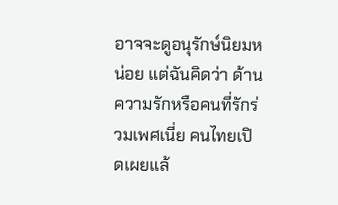อาจจะดูอนุรักษ์นิยมหน่อย แต่ฉันคิดว่า ด้านความรักหรือคนที่รักร่วมเพศเนี่ย คนไทยเปิดเผยแล้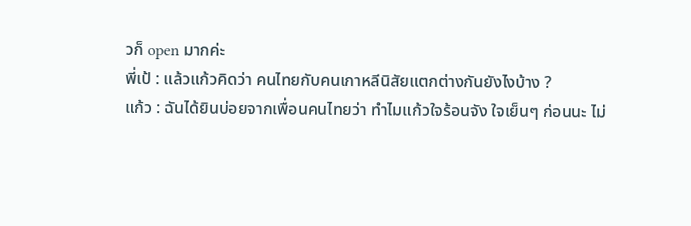วก็ open มากค่ะ
พี่เป้ : แล้วแก้วคิดว่า คนไทยกับคนเกาหลีนิสัยแตกต่างกันยังไงบ้าง ?
แก้ว : ฉันได้ยินบ่อยจากเพื่อนคนไทยว่า ทำไมแก้วใจร้อนจัง ใจเย็นๆ ก่อนนะ ไม่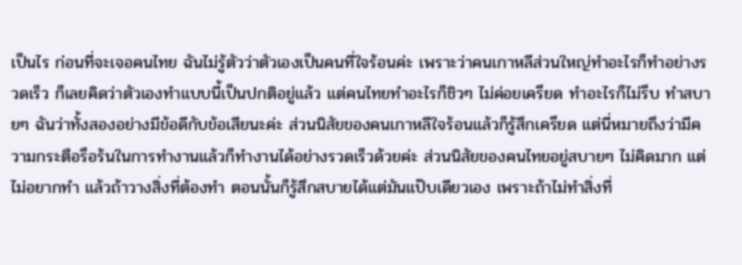เป็นไร ก่อนที่จะเจอคนไทย ฉันไม่รู้ตัวว่าตัวเองเป็นคนที่ใจร้อนค่ะ เพราะว่าคนเกาหลีส่วนใหญ่ทำอะไรก็ทำอย่างรวดเร็ว ก็เลยคิดว่าตัวเองทำแบบนี้เป็นปกติอยู่แล้ว แต่คนไทยทำอะไรก็ชิวๆ ไม่ค่อยเครียด ทำอะไรก็ไม่รีบ ทำสบายๆ ฉันว่าทั้งสองอย่างมีข้อดีกับข้อเสียนะค่ะ ส่วนนิสัยของคนเกาหลีใจร้อนแล้วก็รู้สึกเครียด แต่นี่หมายถึงว่ามีความกระตือรือร้นในการทำงานแล้วก็ทำงานได้อย่างรวดเร็วด้วยค่ะ ส่วนนิสัยของคนไทยอยู่สบายๆ ไม่คิดมาก แต่ไม่อยากทำ แล้วถ้าวางสิ่งที่ต้องทำ ตอนนั้นก็รู้สึกสบายได้แต่มันแป๊บเดียวเอง เพราะถ้าไม่ทำสิ่งที่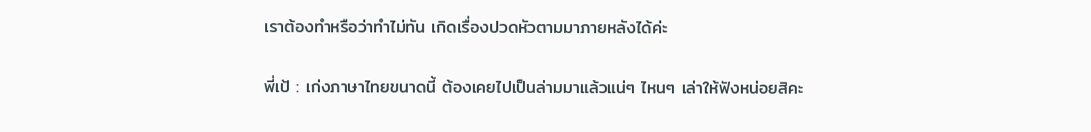เราต้องทำหรือว่าทำไม่ทัน เกิดเรื่องปวดหัวตามมาภายหลังได้ค่ะ

พี่เป้ : เก่งภาษาไทยขนาดนี้ ต้องเคยไปเป็นล่ามมาแล้วแน่ๆ ไหนๆ เล่าให้ฟังหน่อยสิคะ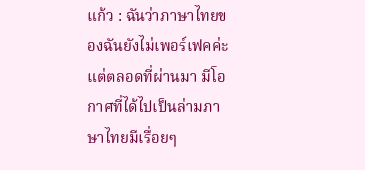แก้ว : ฉันว่าภาษาไทยของฉันยังไม่เพอร์เฟคค่ะ แต่ตลอดที่ผ่านมา มีโอกาศที่ได้ไปเป็นล่ามภาษาไทยมีเรื่อยๆ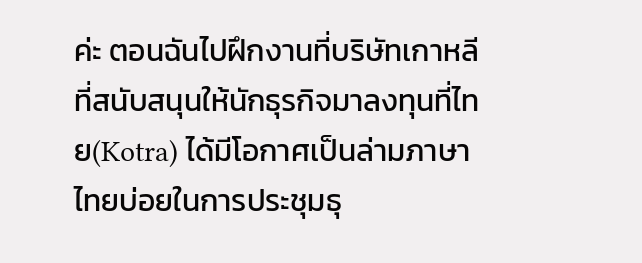ค่ะ ตอนฉันไปฝึกงานที่บริษัทเกาหลีที่สนับสนุนให้นักธุรกิจมาลงทุนที่ไทย(Kotra) ได้มีโอกาศเป็นล่ามภาษาไทยบ่อยในการประชุมธุ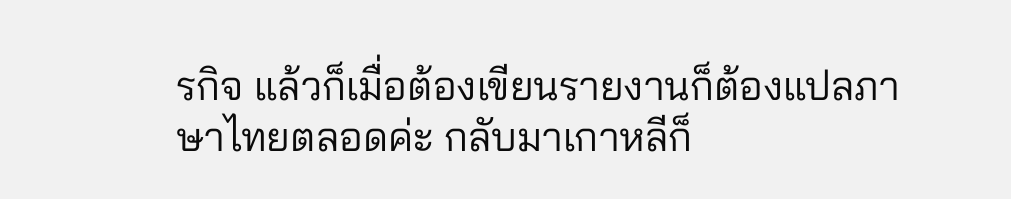รกิจ แล้วก็เมื่อต้องเขียนรายงานก็ต้องแปลภาษาไทยตลอดค่ะ กลับมาเกาหลีก็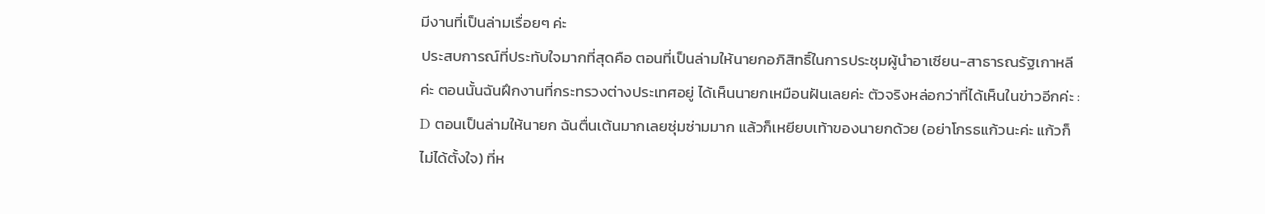มีงานที่เป็นล่ามเรื่อยๆ ค่ะ
ประสบการณ์ที่ประทับใจมากที่สุดคือ ตอนที่เป็นล่ามให้นายกอภิสิทธิ์ในการประชุมผู้นำอาเซียน-สาธารณรัฐเกาหลีค่ะ ตอนนั้นฉันฝึกงานที่กระทรวงต่างประเทศอยู่ ได้เห็นนายกเหมือนฝันเลยค่ะ ตัวจริงหล่อกว่าที่ได้เห็นในข่าวอีกค่ะ : D ตอนเป็นล่ามให้นายก ฉันตื่นเต้นมากเลยซุ่มซ่ามมาก แล้วก็เหยียบเท้าของนายกด้วย (อย่าโกรธแก้วนะค่ะ แก้วก็ไม่ได้ตั้งใจ) ที่ห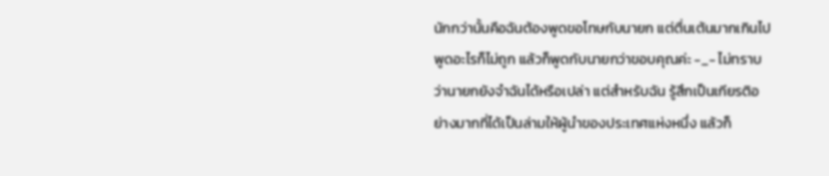นักกว่านั้นคือฉันต้องพูดขอโทษกับนายก แต่ตื่นเต้นมากเกินไป พูดอะไรก็ไม่ถูก แล้วก็พูดกับนายกว่าขอบคุณค่ะ -_- ไม่ทราบว่านายกยังจำฉันได้หรือเปล่า แต่สำหรับฉัน รู้สึกเป็นเกียรติอย่างมากที่ได้เป็นล่ามให้ผู้นำของประเทศแห่งหนึ่ง แล้วก็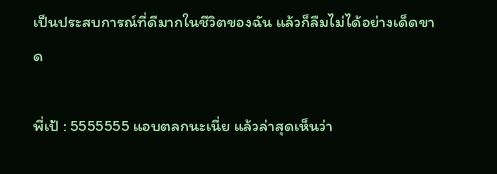เป็นประสบการณ์ที่ดีมากในชีวิตของฉัน แล้วก็ลืมไม่ได้อย่างเด็ดขาด

พี่เป้ : 5555555 แอบตลกนะเนี่ย แล้วล่าสุดเห็นว่า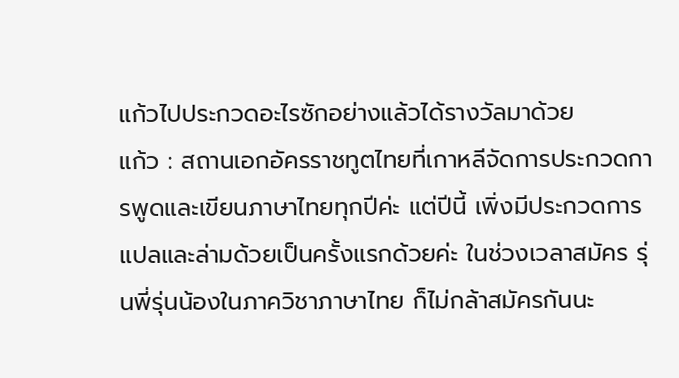แก้วไปประกวดอะไรซักอย่างแล้วได้รางวัลมาด้วย
แก้ว : สถานเอกอัครราชทูตไทยที่เกาหลีจัดการประกวดการพูดและเขียนภาษาไทยทุกปีค่ะ แต่ปีนี้ เพิ่งมีประกวดการแปลและล่ามด้วยเป็นครั้งแรกด้วยค่ะ ในช่วงเวลาสมัคร รุ่นพี่รุ่นน้องในภาควิชาภาษาไทย ก็ไม่กล้าสมัครกันนะ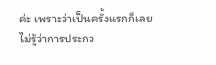ค่ะ เพราะว่าเป็นครั้งแรกก็เลยไม่รู้ว่าการประกว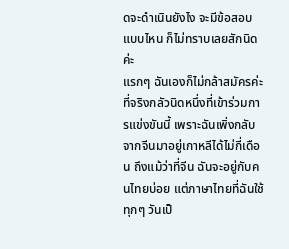ดจะดำเนินยังไง จะมีข้อสอบแบบไหน ก็ไม่ทราบเลยสักนิดค่ะ
แรกๆ ฉันเองก็ไม่กล้าสมัครค่ะ ที่จริงกลัวนิดหนึ่งที่เข้าร่วมการแข่งขันนี้ เพราะฉันเพิ่งกลับจากจีนมาอยู่เกาหลีได้ไม่กี่เดือน ถึงแม้ว่าที่จีน ฉันจะอยู่กับคนไทยบ่อย แต่ภาษาไทยที่ฉันใช้ทุกๆ วันเป็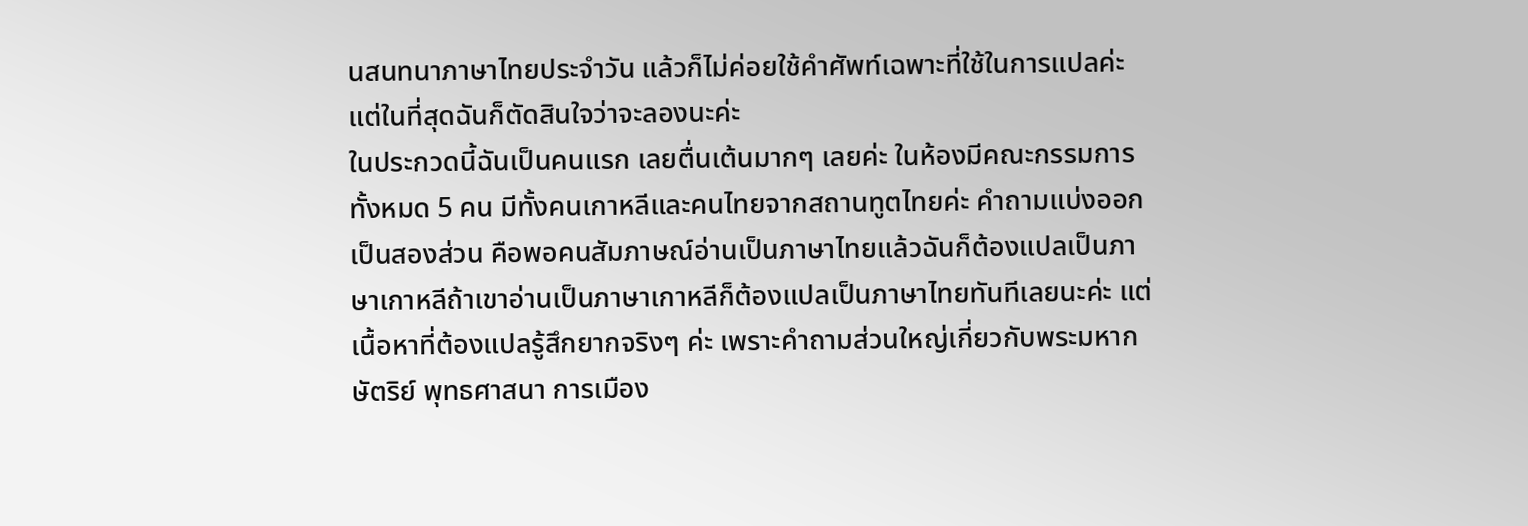นสนทนาภาษาไทยประจำวัน แล้วก็ไม่ค่อยใช้คำศัพท์เฉพาะที่ใช้ในการแปลค่ะ แต่ในที่สุดฉันก็ตัดสินใจว่าจะลองนะค่ะ
ในประกวดนี้ฉันเป็นคนแรก เลยตื่นเต้นมากๆ เลยค่ะ ในห้องมีคณะกรรมการทั้งหมด 5 คน มีทั้งคนเกาหลีและคนไทยจากสถานทูตไทยค่ะ คำถามแบ่งออกเป็นสองส่วน คือพอคนสัมภาษณ์อ่านเป็นภาษาไทยแล้วฉันก็ต้องแปลเป็นภาษาเกาหลีถ้าเขาอ่านเป็นภาษาเกาหลีก็ต้องแปลเป็นภาษาไทยทันทีเลยนะค่ะ แต่เนื้อหาที่ต้องแปลรู้สึกยากจริงๆ ค่ะ เพราะคำถามส่วนใหญ่เกี่ยวกับพระมหากษัตริย์ พุทธศาสนา การเมือง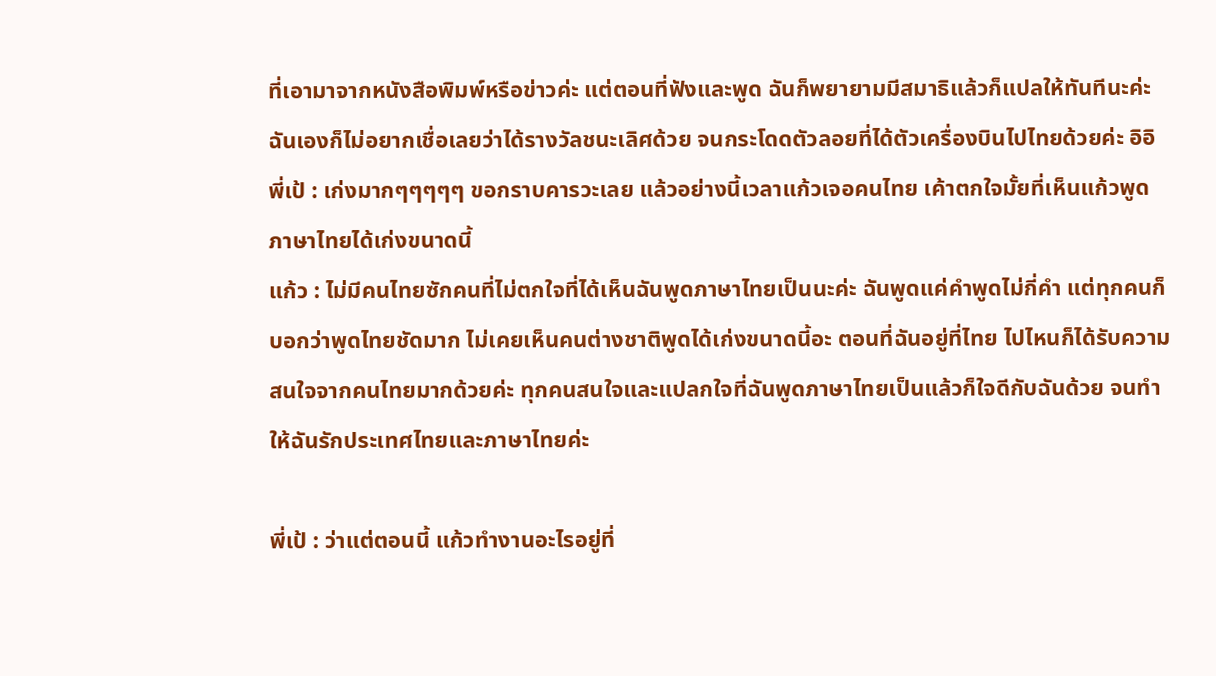ที่เอามาจากหนังสือพิมพ์หรือข่าวค่ะ แต่ตอนที่ฟังและพูด ฉันก็พยายามมีสมาธิแล้วก็แปลให้ทันทีนะค่ะ ฉันเองก็ไม่อยากเชื่อเลยว่าได้รางวัลชนะเลิศด้วย จนกระโดดตัวลอยที่ได้ตัวเครื่องบินไปไทยด้วยค่ะ อิอิ
พี่เป้ : เก่งมากๆๆๆๆๆ ขอกราบคารวะเลย แล้วอย่างนี้เวลาแก้วเจอคนไทย เค้าตกใจมั้ยที่เห็นแก้วพูดภาษาไทยได้เก่งขนาดนี้
แก้ว : ไม่มีคนไทยซักคนที่ไม่ตกใจที่ได้เห็นฉันพูดภาษาไทยเป็นนะค่ะ ฉันพูดแค่คำพูดไม่กี่คำ แต่ทุกคนก็บอกว่าพูดไทยชัดมาก ไม่เคยเห็นคนต่างชาติพูดได้เก่งขนาดนี้อะ ตอนที่ฉันอยู่ที่ไทย ไปไหนก็ได้รับความสนใจจากคนไทยมากด้วยค่ะ ทุกคนสนใจและแปลกใจที่ฉันพูดภาษาไทยเป็นแล้วก็ใจดีกับฉันด้วย จนทำให้ฉันรักประเทศไทยและภาษาไทยค่ะ

พี่เป้ : ว่าแต่ตอนนี้ แก้วทำงานอะไรอยู่ที่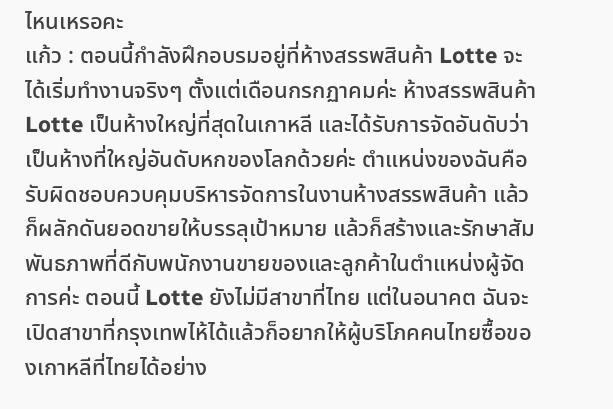ไหนเหรอคะ
แก้ว : ตอนนี้กำลังฝึกอบรมอยู่ที่ห้างสรรพสินค้า Lotte จะได้เริ่มทำงานจริงๆ ตั้งแต่เดือนกรกฏาคมค่ะ ห้างสรรพสินค้า Lotte เป็นห้างใหญ่ที่สุดในเกาหลี และได้รับการจัดอันดับว่าเป็นห้างที่ใหญ่อันดับหกของโลกด้วยค่ะ ตำแหน่งของฉันคือ รับผิดชอบควบคุมบริหารจัดการในงานห้างสรรพสินค้า แล้วก็ผลักดันยอดขายให้บรรลุเป้าหมาย แล้วก็สร้างและรักษาสัมพันธภาพที่ดีกับพนักงานขายของและลูกค้าในตำแหน่งผู้จัดการค่ะ ตอนนี้ Lotte ยังไม่มีสาขาที่ไทย แต่ในอนาคต ฉันจะเปิดสาขาที่กรุงเทพไห้ได้แล้วก็อยากให้ผู้บริโภคคนไทยซื้อของเกาหลีที่ไทยได้อย่าง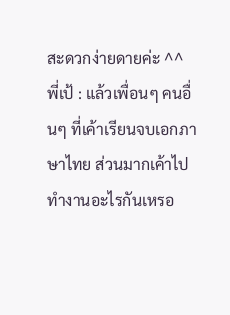สะดวกง่ายดายค่ะ ^^
พี่เป้ : แล้วเพื่อนๆ คนอื่นๆ ที่เค้าเรียนจบเอกภาษาไทย ส่วนมากเค้าไปทำงานอะไรกันเหรอ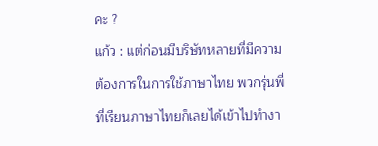คะ ?
แก้ว : แต่ก่อนมีบริษัทหลายที่มีความต้องการในการใช้ภาษาไทย พวกรุ่นพี่ที่เรียนภาษาไทยก็เลยได้เข้าไปทำงา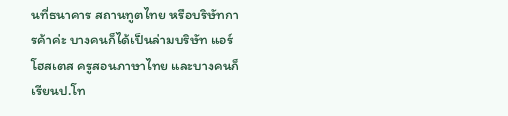นที่ธนาคาร สถานทูตไทย หรือบริษัทการค้าค่ะ บางคนก็ได้เป็นล่ามบริษัท แอร์โฮสเตส ครูสอนภาษาไทย และบางคนก็เรียนป.โท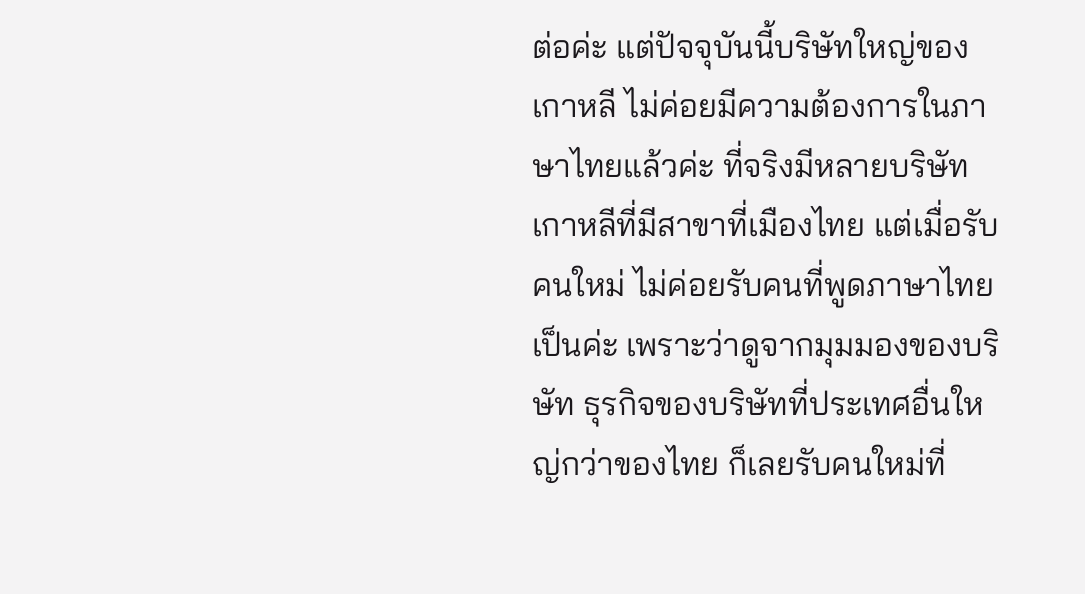ต่อค่ะ แต่ปัจจุบันนี้บริษัทใหญ่ของเกาหลี ไม่ค่อยมีความต้องการในภาษาไทยแล้วค่ะ ที่จริงมีหลายบริษัทเกาหลีที่มีสาขาที่เมืองไทย แต่เมื่อรับคนใหม่ ไม่ค่อยรับคนที่พูดภาษาไทยเป็นค่ะ เพราะว่าดูจากมุมมองของบริษัท ธุรกิจของบริษัทที่ประเทศอื่นใหญ่กว่าของไทย ก็เลยรับคนใหม่ที่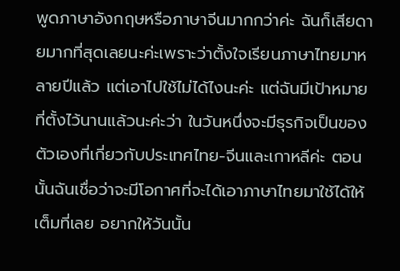พูดภาษาอังกฤษหรือภาษาจีนมากกว่าค่ะ ฉันก็เสียดายมากที่สุดเลยนะค่ะเพราะว่าตั้งใจเรียนภาษาไทยมาหลายปีแล้ว แต่เอาไปใช้ไม่ได้ไงนะค่ะ แต่ฉันมีเป้าหมายที่ตั้งไว้นานแล้วนะค่ะว่า ในวันหนึ่งจะมีธุรกิจเป็นของตัวเองที่เกี่ยวกับประเทศไทย-จีนและเกาหลีค่ะ ตอนนั้นฉันเชื่อว่าจะมีโอกาศที่จะได้เอาภาษาไทยมาใช้ได้ให้เต็มที่เลย อยากให้วันนั้น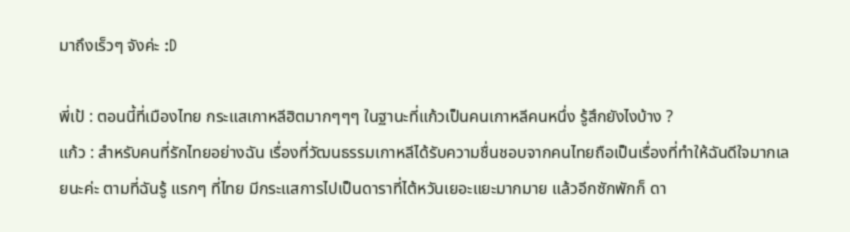มาถึงเร็วๆ จังค่ะ :D

พี่เป้ : ตอนนี้ที่เมืองไทย กระแสเกาหลีฮิตมากๆๆๆ ในฐานะที่แก้วเป็นคนเกาหลีคนหนึ่ง รู้สึกยังไงบ้าง ?
แก้ว : สำหรับคนที่รักไทยอย่างฉัน เรื่องที่วัฒนธรรมเกาหลีได้รับความชื่นชอบจากคนไทยถือเป็นเรื่องที่ทำให้ฉันดีใจมากเลยนะค่ะ ตามที่ฉันรู้ แรกๆ ที่ไทย มีกระแสการไปเป็นดาราที่ไต้หวันเยอะแยะมากมาย แล้วอีกซักพักก็ ดา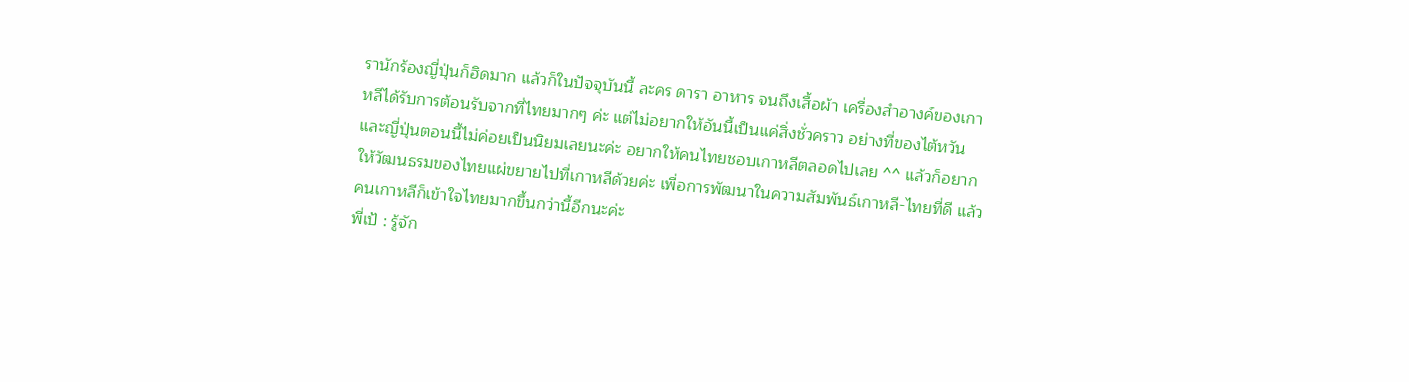รานักร้องญี่ปุ่นก็ฮิดมาก แล้วก็ในปัจจุบันนี้ ละคร ดารา อาหาร จนถึงเสื้อผ้า เครื่องสำอางค์ของเกาหลีได้รับการต้อนรับจากที่ไทยมากๆ ค่ะ แต่ไม่อยากให้อันนี้เป็นแค่สิ่งชั่วคราว อย่างที่ของไต้หวันและญี่ปุ่นตอนนี้ไม่ค่อยเป็นนิยมเลยนะค่ะ อยากให้คนไทยชอบเกาหลีตลอดไปเลย ^^ แล้วก็อยากให้วัฒนธรมของไทยแผ่ขยายไปที่เกาหลีด้วยค่ะ เพื่อการพัฒนาในความสัมพันธ์เกาหลี-ไทยที่ดี แล้วคนเกาหลีก็เข้าใจไทยมากขึ้นกว่านี้อีกนะค่ะ
พี่เป้ : รู้จัก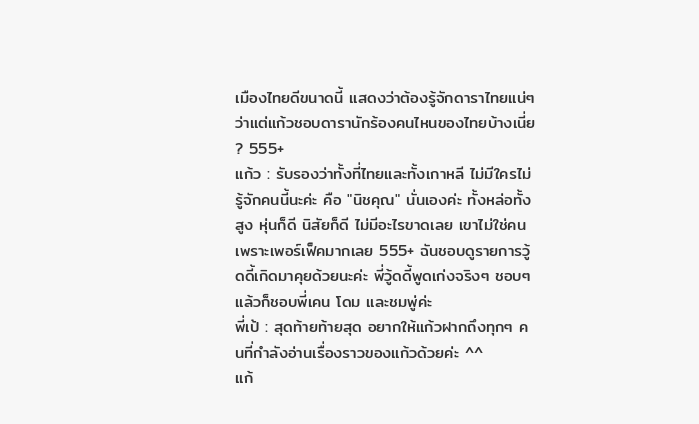เมืองไทยดีขนาดนี้ แสดงว่าต้องรู้จักดาราไทยแน่ๆ ว่าแต่แก้วชอบดารานักร้องคนไหนของไทยบ้างเนี่ย ? 555+
แก้ว : รับรองว่าทั้งที่ไทยและทั้งเกาหลี ไม่มีใครไม่รู้จักคนนี้นะค่ะ คือ "นิชคุณ" นั่นเองค่ะ ทั้งหล่อทั้งสูง หุ่นก็ดี นิสัยก็ดี ไม่มีอะไรขาดเลย เขาไม่ใช่คน เพราะเพอร์เฟ็คมากเลย 555+ ฉันชอบดูรายการวู้ดดี้เกิดมาคุยด้วยนะค่ะ พี่วู้ดดี้พูดเก่งจริงๆ ชอบๆ แล้วก็ชอบพี่เคน โดม และชมพู่ค่ะ
พี่เป้ : สุดท้ายท้ายสุด อยากให้แก้วฝากถึงทุกๆ คนที่กำลังอ่านเรื่องราวของแก้วด้วยค่ะ ^^
แก้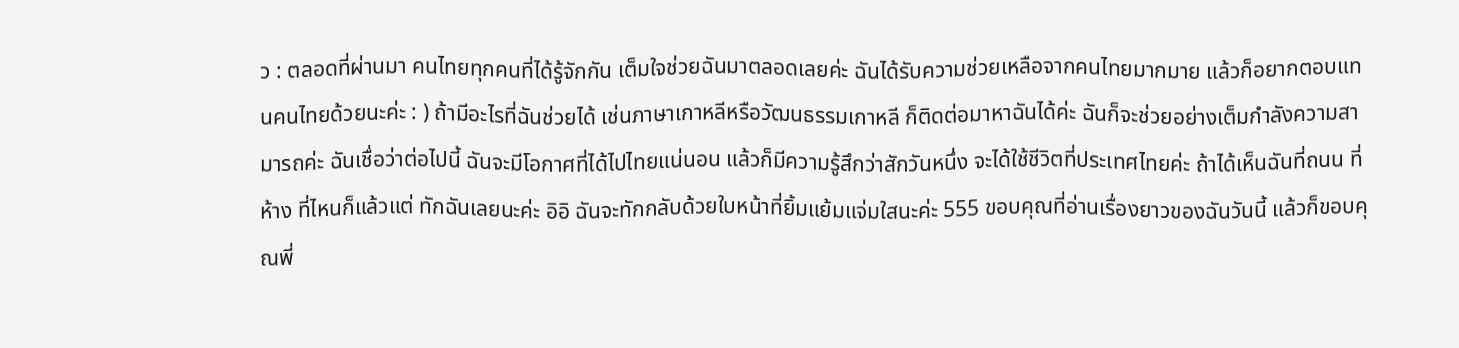ว : ตลอดที่ผ่านมา คนไทยทุกคนที่ได้รู้จักกัน เต็มใจช่วยฉันมาตลอดเลยค่ะ ฉันได้รับความช่วยเหลือจากคนไทยมากมาย แล้วก็อยากตอบแทนคนไทยด้วยนะค่ะ : ) ถ้ามีอะไรที่ฉันช่วยได้ เช่นภาษาเกาหลีหรือวัฒนธรรมเกาหลี ก็ติดต่อมาหาฉันได้ค่ะ ฉันก็จะช่วยอย่างเต็มกำลังความสามารถค่ะ ฉันเชื่อว่าต่อไปนี้ ฉันจะมีโอกาศที่ได้ไปไทยแน่นอน แล้วก็มีความรู้สึกว่าสักวันหนึ่ง จะได้ใช้ชีวิตที่ประเทศไทยค่ะ ถ้าได้เห็นฉันที่ถนน ที่ห้าง ที่ไหนก็แล้วแต่ ทักฉันเลยนะค่ะ อิอิ ฉันจะทักกลับด้วยใบหน้าที่ยิ้มแย้มแจ่มใสนะค่ะ 555 ขอบคุณที่อ่านเรื่องยาวของฉันวันนี้ แล้วก็ขอบคุณพี่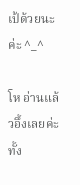เป้ด้วยนะค่ะ ^_^

โห อ่านแล้วอึ้งเลยค่ะ ทั้ง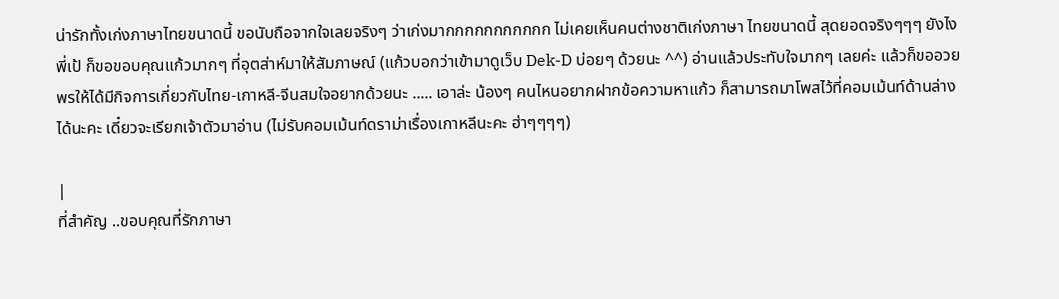น่ารักทั้งเก่งภาษาไทยขนาดนี้ ขอนับถือจากใจเลยจริงๆ ว่าเก่งมากกกกกกกกกกก ไม่เคยเห็นคนต่างชาติเก่งภาษา ไทยขนาดนี้ สุดยอดจริงๆๆๆ ยังไง พี่เป้ ก็ขอขอบคุณแก้วมากๆ ที่อุตส่าห์มาให้สัมภาษณ์ (แก้วบอกว่าเข้ามาดูเว็บ Dek-D บ่อยๆ ด้วยนะ ^^) อ่านแล้วประทับใจมากๆ เลยค่ะ แล้วก็ขออวยพรให้ได้มีกิจการเกี่ยวกับไทย-เกาหลี-จีนสมใจอยากด้วยนะ ..... เอาล่ะ น้องๆ คนไหนอยากฝากข้อความหาแก้ว ก็สามารถมาโพสไว้ที่คอมเม้นท์ด้านล่างได้นะคะ เดี๋ยวจะเรียกเจ้าตัวมาอ่าน (ไม่รับคอมเม้นท์ดราม่าเรื่องเกาหลีนะคะ ฮ่าๆๆๆๆ)

|
ที่สำคัญ ..ขอบคุณที่รักภาษา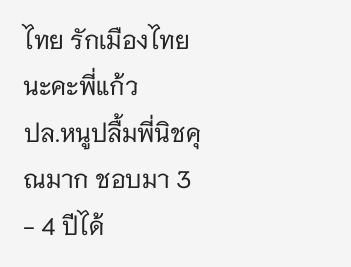ไทย รักเมืองไทยนะคะพี่แก้ว
ปล.หนูปลื้มพี่นิชคุณมาก ชอบมา 3 - 4 ปีได้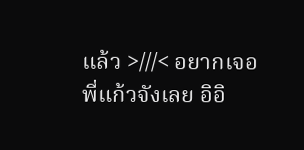แล้ว >///< อยากเจอพี่แก้วจังเลย อิอิ